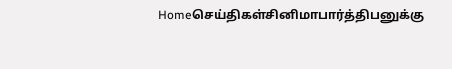Homeசெய்திகள்சினிமாபார்த்திபனுக்கு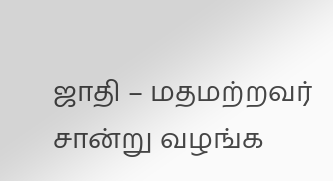ஜாதி – மதமற்றவர் சான்று வழங்க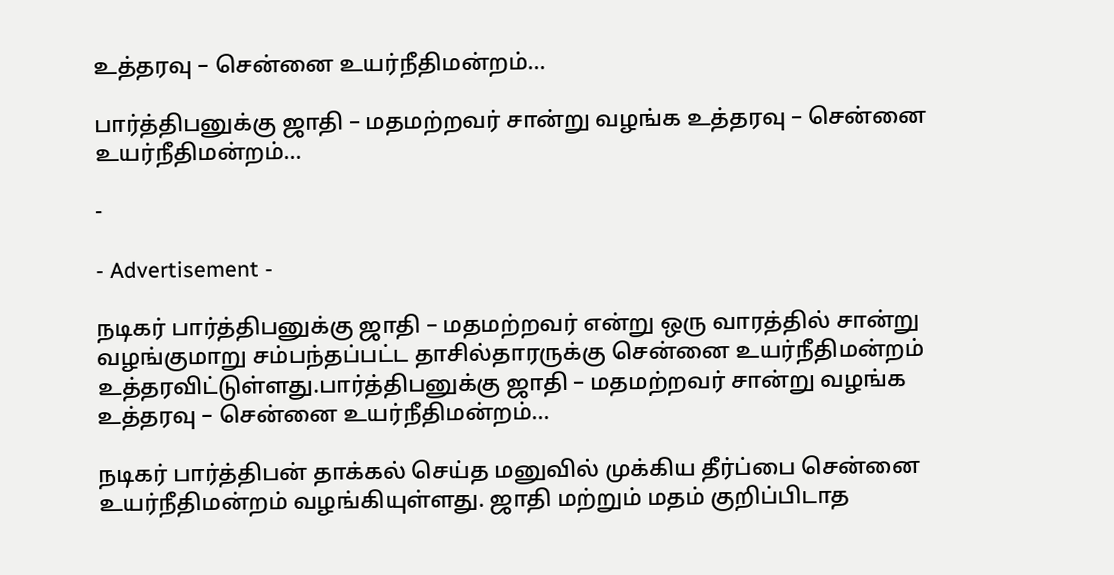உத்தரவு – சென்னை உயர்நீதிமன்றம்…

பார்த்திபனுக்கு ஜாதி – மதமற்றவர் சான்று வழங்க உத்தரவு – சென்னை உயர்நீதிமன்றம்…

-

- Advertisement -

நடிகர் பார்த்திபனுக்கு ஜாதி – மதமற்றவர் என்று ஒரு வாரத்தில் சான்று வழங்குமாறு சம்பந்தப்பட்ட தாசில்தாரருக்கு சென்னை உயர்நீதிமன்றம் உத்தரவிட்டுள்ளது.பார்த்திபனுக்கு ஜாதி – மதமற்றவர் சான்று வழங்க உத்தரவு – சென்னை உயர்நீதிமன்றம்…

நடிகர் பார்த்திபன் தாக்கல் செய்த மனுவில் முக்கிய தீர்ப்பை சென்னை உயர்நீதிமன்றம் வழங்கியுள்ளது. ஜாதி மற்றும் மதம் குறிப்பிடாத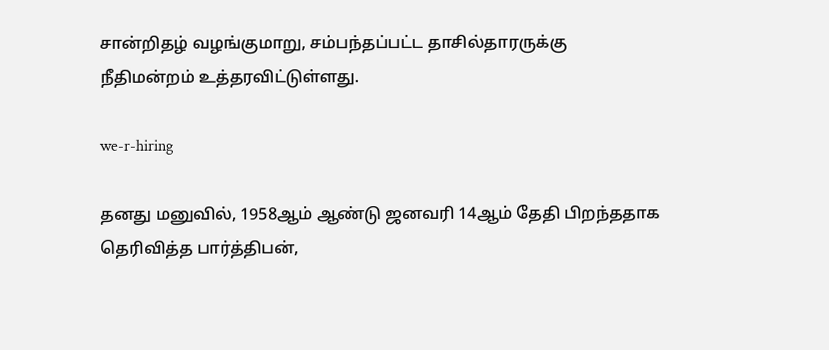சான்றிதழ் வழங்குமாறு, சம்பந்தப்பட்ட தாசில்தாரருக்கு நீதிமன்றம் உத்தரவிட்டுள்ளது.

we-r-hiring

தனது மனுவில், 1958ஆம் ஆண்டு ஜனவரி 14ஆம் தேதி பிறந்ததாக தெரிவித்த பார்த்திபன்,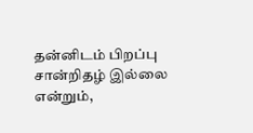தன்னிடம் பிறப்பு சான்றிதழ் இல்லை என்றும்,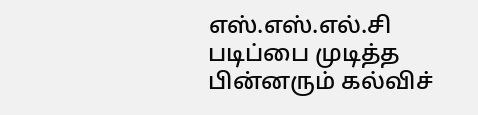எஸ்.எஸ்.எல்.சி படிப்பை முடித்த பின்னரும் கல்விச்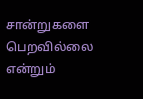சான்றுகளை பெறவில்லை என்றும்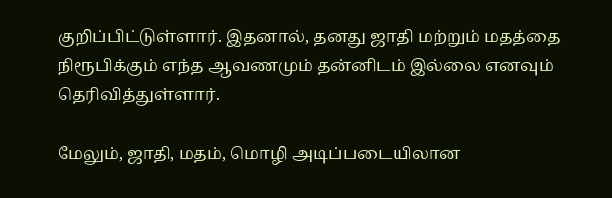குறிப்பிட்டுள்ளார். இதனால், தனது ஜாதி மற்றும் மதத்தை நிரூபிக்கும் எந்த ஆவணமும் தன்னிடம் இல்லை எனவும் தெரிவித்துள்ளார்.

மேலும், ஜாதி, மதம், மொழி அடிப்படையிலான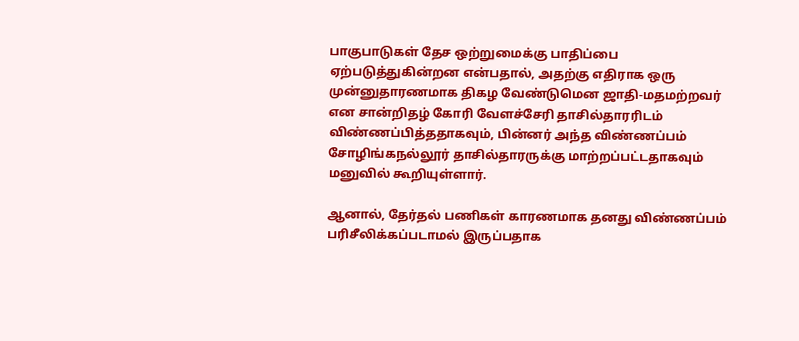பாகுபாடுகள் தேச ஒற்றுமைக்கு பாதிப்பை ஏற்படுத்துகின்றன என்பதால், அதற்கு எதிராக ஒரு முன்னுதாரணமாக திகழ வேண்டுமென ஜாதி-மதமற்றவர் என சான்றிதழ் கோரி வேளச்சேரி தாசில்தாரரிடம் விண்ணப்பித்ததாகவும், பின்னர் அந்த விண்ணப்பம் சோழிங்கநல்லூர் தாசில்தாரருக்கு மாற்றப்பட்டதாகவும் மனுவில் கூறியுள்ளார்.

ஆனால், தேர்தல் பணிகள் காரணமாக தனது விண்ணப்பம் பரிசீலிக்கப்படாமல் இருப்பதாக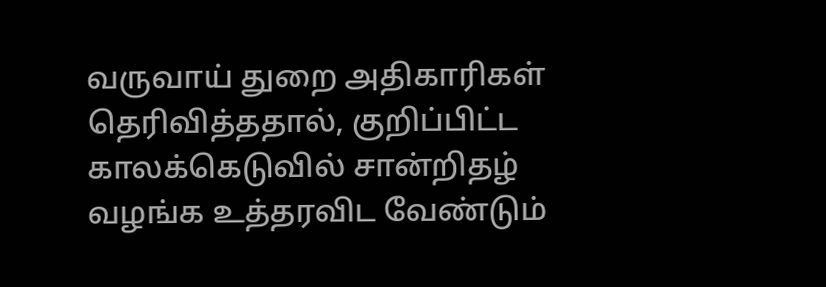வருவாய் துறை அதிகாரிகள் தெரிவித்ததால், குறிப்பிட்ட காலக்கெடுவில் சான்றிதழ் வழங்க உத்தரவிட வேண்டும்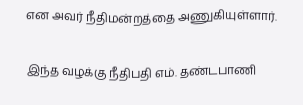என அவர் நீதிமன்றத்தை அணுகியுள்ளார்.

இந்த வழக்கு நீதிபதி எம். தண்டபாணி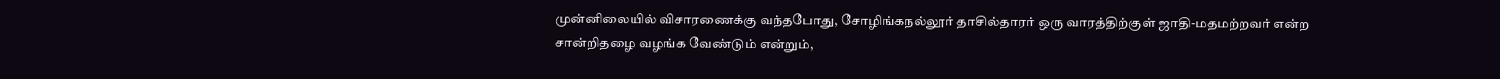முன்னிலையில் விசாரணைக்கு வந்தபோது, சோழிங்கநல்லூர் தாசில்தாரர் ஒரு வாரத்திற்குள் ஜாதி-மதமற்றவர் என்ற சான்றிதழை வழங்க வேண்டும் என்றும்,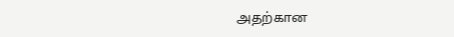அதற்கான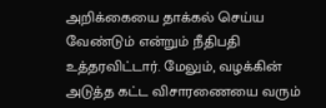அறிக்கையை தாக்கல் செய்ய வேண்டும் என்றும் நீதிபதி உத்தரவிட்டார். மேலும், வழக்கின் அடுத்த கட்ட விசாரணையை வரும்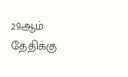29ஆம் தேதிக்கு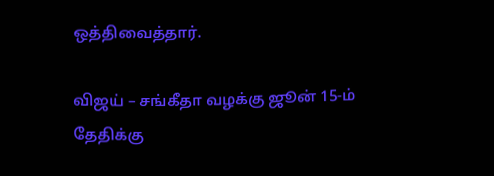ஒத்திவைத்தார்.

விஜய் – சங்கீதா வழக்கு ஜூன் 15-ம் தேதிக்கு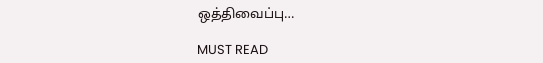ஒத்திவைப்பு…

MUST READ